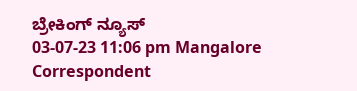ಬ್ರೇಕಿಂಗ್ ನ್ಯೂಸ್
03-07-23 11:06 pm Mangalore Correspondent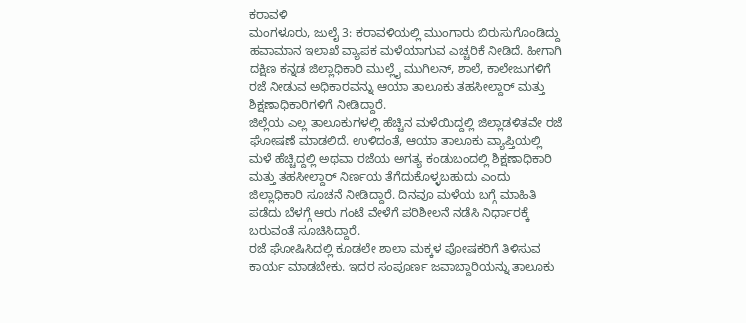ಕರಾವಳಿ
ಮಂಗಳೂರು, ಜುಲೈ 3: ಕರಾವಳಿಯಲ್ಲಿ ಮುಂಗಾರು ಬಿರುಸುಗೊಂಡಿದ್ದು ಹವಾಮಾನ ಇಲಾಖೆ ವ್ಯಾಪಕ ಮಳೆಯಾಗುವ ಎಚ್ಚರಿಕೆ ನೀಡಿದೆ. ಹೀಗಾಗಿ ದಕ್ಷಿಣ ಕನ್ನಡ ಜಿಲ್ಲಾಧಿಕಾರಿ ಮುಲ್ಲೈ ಮುಗಿಲನ್, ಶಾಲೆ, ಕಾಲೇಜುಗಳಿಗೆ ರಜೆ ನೀಡುವ ಅಧಿಕಾರವನ್ನು ಆಯಾ ತಾಲೂಕು ತಹಸೀಲ್ದಾರ್ ಮತ್ತು ಶಿಕ್ಷಣಾಧಿಕಾರಿಗಳಿಗೆ ನೀಡಿದ್ದಾರೆ.
ಜಿಲ್ಲೆಯ ಎಲ್ಲ ತಾಲೂಕುಗಳಲ್ಲಿ ಹೆಚ್ಚಿನ ಮಳೆಯಿದ್ದಲ್ಲಿ ಜಿಲ್ಲಾಡಳಿತವೇ ರಜೆ ಘೋಷಣೆ ಮಾಡಲಿದೆ. ಉಳಿದಂತೆ, ಆಯಾ ತಾಲೂಕು ವ್ಯಾಪ್ತಿಯಲ್ಲಿ ಮಳೆ ಹೆಚ್ಚಿದ್ದಲ್ಲಿ ಅಥವಾ ರಜೆಯ ಅಗತ್ಯ ಕಂಡುಬಂದಲ್ಲಿ ಶಿಕ್ಷಣಾಧಿಕಾರಿ ಮತ್ತು ತಹಸೀಲ್ದಾರ್ ನಿರ್ಣಯ ತೆಗೆದುಕೊಳ್ಳಬಹುದು ಎಂದು ಜಿಲ್ಲಾಧಿಕಾರಿ ಸೂಚನೆ ನೀಡಿದ್ದಾರೆ. ದಿನವೂ ಮಳೆಯ ಬಗ್ಗೆ ಮಾಹಿತಿ ಪಡೆದು ಬೆಳಗ್ಗೆ ಆರು ಗಂಟೆ ವೇಳೆಗೆ ಪರಿಶೀಲನೆ ನಡೆಸಿ ನಿರ್ಧಾರಕ್ಕೆ ಬರುವಂತೆ ಸೂಚಿಸಿದ್ದಾರೆ.
ರಜೆ ಘೋಷಿಸಿದಲ್ಲಿ ಕೂಡಲೇ ಶಾಲಾ ಮಕ್ಕಳ ಪೋಷಕರಿಗೆ ತಿಳಿಸುವ ಕಾರ್ಯ ಮಾಡಬೇಕು. ಇದರ ಸಂಪೂರ್ಣ ಜವಾಬ್ದಾರಿಯನ್ನು ತಾಲೂಕು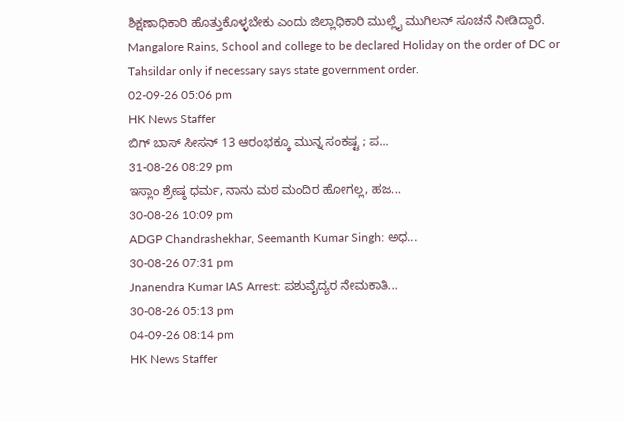ಶಿಕ್ಷಣಾಧಿಕಾರಿ ಹೊತ್ತುಕೊಳ್ಳಬೇಕು ಎಂದು ಜಿಲ್ಲಾಧಿಕಾರಿ ಮುಲ್ಲೈ ಮುಗಿಲನ್ ಸೂಚನೆ ನೀಡಿದ್ದಾರೆ.
Mangalore Rains, School and college to be declared Holiday on the order of DC or Tahsildar only if necessary says state government order.
02-09-26 05:06 pm
HK News Staffer
ಬಿಗ್ ಬಾಸ್ ಸೀಸನ್ 13 ಆರಂಭಕ್ಕೂ ಮುನ್ನ ಸಂಕಷ್ಟ ; ಪ...
31-08-26 08:29 pm
ಇಸ್ಲಾಂ ಶ್ರೇಷ್ಠ ಧರ್ಮ, ನಾನು ಮಠ ಮಂದಿರ ಹೋಗಲ್ಲ, ಹಜ...
30-08-26 10:09 pm
ADGP Chandrashekhar, Seemanth Kumar Singh: ಅಧ...
30-08-26 07:31 pm
Jnanendra Kumar IAS Arrest: ಪಶುವೈದ್ಯರ ನೇಮಕಾತಿ...
30-08-26 05:13 pm
04-09-26 08:14 pm
HK News Staffer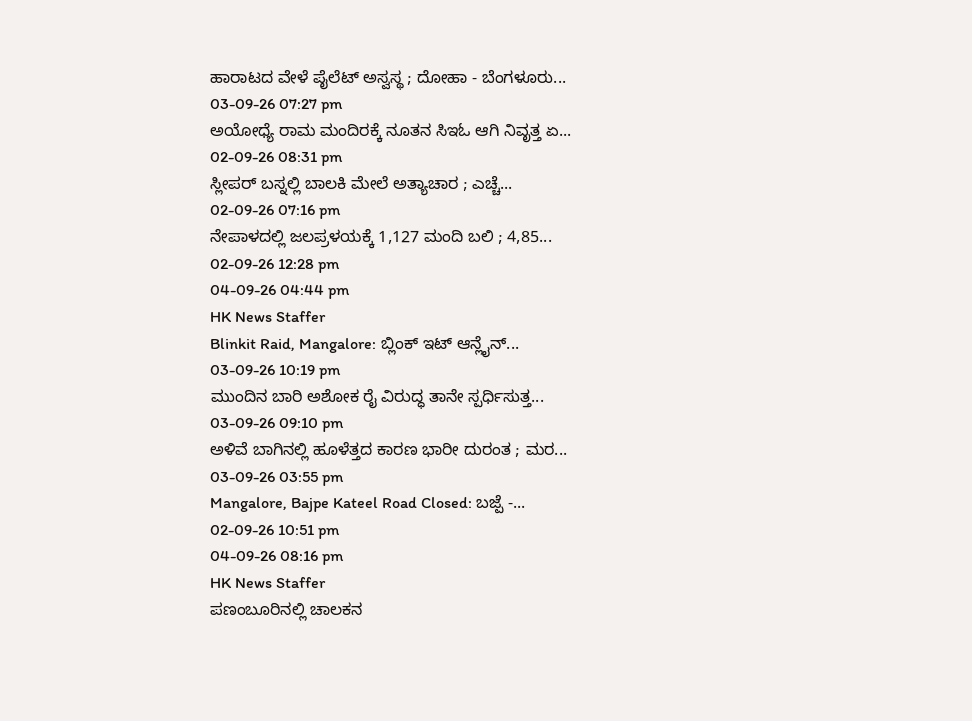ಹಾರಾಟದ ವೇಳೆ ಪೈಲೆಟ್ ಅಸ್ವಸ್ಥ ; ದೋಹಾ - ಬೆಂಗಳೂರು...
03-09-26 07:27 pm
ಅಯೋಧ್ಯೆ ರಾಮ ಮಂದಿರಕ್ಕೆ ನೂತನ ಸಿಇಓ ಆಗಿ ನಿವೃತ್ತ ಏ...
02-09-26 08:31 pm
ಸ್ಲೀಪರ್ ಬಸ್ನಲ್ಲಿ ಬಾಲಕಿ ಮೇಲೆ ಅತ್ಯಾಚಾರ ; ಎಚ್ಚೆ...
02-09-26 07:16 pm
ನೇಪಾಳದಲ್ಲಿ ಜಲಪ್ರಳಯಕ್ಕೆ 1,127 ಮಂದಿ ಬಲಿ ; 4,85...
02-09-26 12:28 pm
04-09-26 04:44 pm
HK News Staffer
Blinkit Raid, Mangalore: ಬ್ಲಿಂಕ್ ಇಟ್ ಆನ್ಲೈನ್...
03-09-26 10:19 pm
ಮುಂದಿನ ಬಾರಿ ಅಶೋಕ ರೈ ವಿರುದ್ಧ ತಾನೇ ಸ್ಪರ್ಧಿಸುತ್ತ...
03-09-26 09:10 pm
ಅಳಿವೆ ಬಾಗಿನಲ್ಲಿ ಹೂಳೆತ್ತದ ಕಾರಣ ಭಾರೀ ದುರಂತ ; ಮರ...
03-09-26 03:55 pm
Mangalore, Bajpe Kateel Road Closed: ಬಜ್ಪೆ -...
02-09-26 10:51 pm
04-09-26 08:16 pm
HK News Staffer
ಪಣಂಬೂರಿನಲ್ಲಿ ಚಾಲಕನ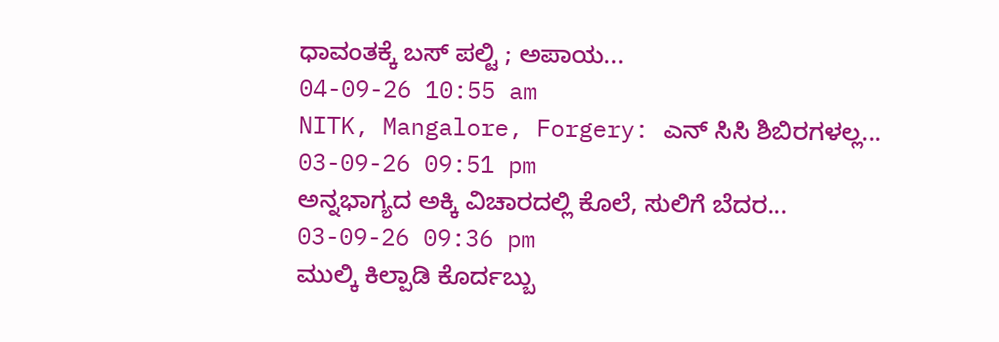ಧಾವಂತಕ್ಕೆ ಬಸ್ ಪಲ್ಟಿ ; ಅಪಾಯ...
04-09-26 10:55 am
NITK, Mangalore, Forgery: ಎನ್ ಸಿಸಿ ಶಿಬಿರಗಳಲ್ಲ...
03-09-26 09:51 pm
ಅನ್ನಭಾಗ್ಯದ ಅಕ್ಕಿ ವಿಚಾರದಲ್ಲಿ ಕೊಲೆ, ಸುಲಿಗೆ ಬೆದರ...
03-09-26 09:36 pm
ಮುಲ್ಕಿ ಕಿಲ್ಪಾಡಿ ಕೊರ್ದಬ್ಬು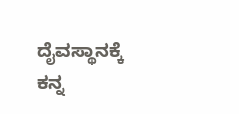ದೈವಸ್ಥಾನಕ್ಕೆ ಕನ್ನ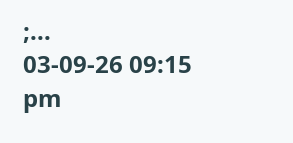;...
03-09-26 09:15 pm